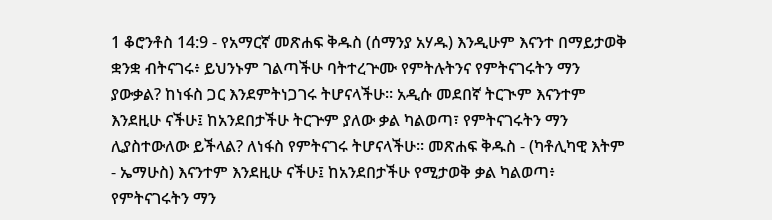1 ቆሮንቶስ 14:9 - የአማርኛ መጽሐፍ ቅዱስ (ሰማንያ አሃዱ) እንዲሁም እናንተ በማይታወቅ ቋንቋ ብትናገሩ፥ ይህንኑም ገልጣችሁ ባትተረጕሙ የምትሉትንና የምትናገሩትን ማን ያውቃል? ከነፋስ ጋር እንደምትነጋገሩ ትሆናላችሁ። አዲሱ መደበኛ ትርጒም እናንተም እንደዚሁ ናችሁ፤ ከአንደበታችሁ ትርጕም ያለው ቃል ካልወጣ፣ የምትናገሩትን ማን ሊያስተውለው ይችላል? ለነፋስ የምትናገሩ ትሆናላችሁ። መጽሐፍ ቅዱስ - (ካቶሊካዊ እትም - ኤማሁስ) እናንተም እንደዚሁ ናችሁ፤ ከአንደበታችሁ የሚታወቅ ቃል ካልወጣ፥ የምትናገሩትን ማን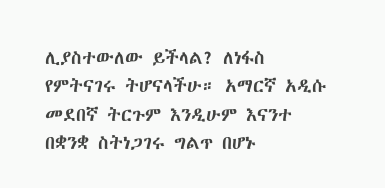ሊያስተውለው ይችላል? ለነፋስ የምትናገሩ ትሆናላችሁ። አማርኛ አዲሱ መደበኛ ትርጉም እንዲሁም እናንተ በቋንቋ ስትነጋገሩ ግልጥ በሆኑ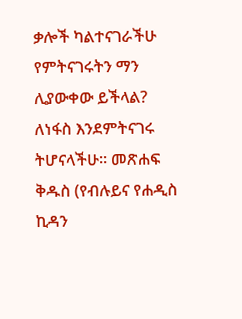ቃሎች ካልተናገራችሁ የምትናገሩትን ማን ሊያውቀው ይችላል? ለነፋስ እንደምትናገሩ ትሆናላችሁ። መጽሐፍ ቅዱስ (የብሉይና የሐዲስ ኪዳን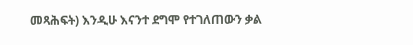መጻሕፍት) እንዲሁ እናንተ ደግሞ የተገለጠውን ቃል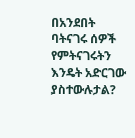በአንደበት ባትናገሩ ሰዎች የምትናገሩትን እንዴት አድርገው ያስተውሉታል?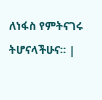ለነፋስ የምትናገሩ ትሆናላችሁና። |